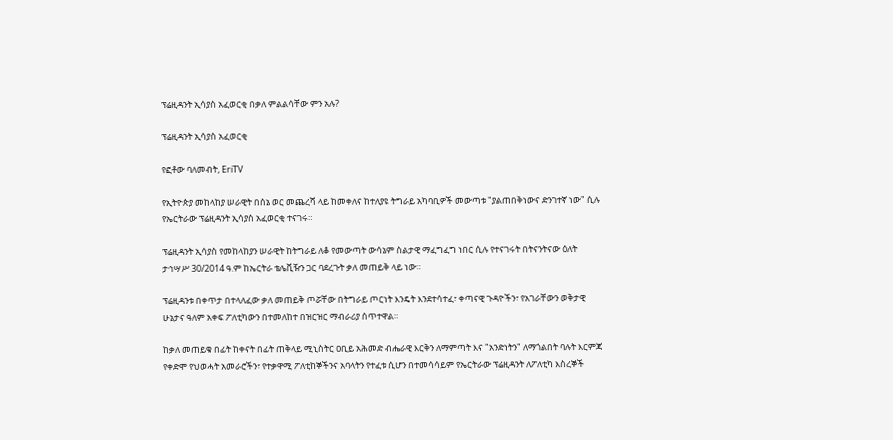ፕሬዚዳንት ኢሳያስ አፈወርቂ በቃለ ምልልሳቸው ምን አሉ?

ፕሬዚዳንት ኢሳያስ አፈወርቂ

የፎቶው ባለመብት, EriTV

የኢትዮጵያ መከላከያ ሠራዊት በሰኔ ወር መጨረሻ ላይ ከመቀለና ከተለያዩ ትግራይ አካባቢዎች መውጣቱ "ያልጠበቅነውና ድንገተኛ ነው" ሲሉ የኤርትራው ፕሬዚዳንት ኢሳያስ አፈወርቂ ተናገሩ።

ፕሬዚዳንት ኢሳያስ የመከላከያን ሠራዊት ከትግራይ ለቆ የመውጣት ውሳኔም ስልታዊ ማፈግፈግ ነበር ሲሉ የተናገሩት በትናንትናው ዕለት ታኅሣሥ 30/2014 ዓ.ም ከኤርትራ ቴሌቪዥን ጋር ባደረጉት ቃለ መጠይቅ ላይ ነው።

ፕሬዚዳንቱ በቀጥታ በተላለፈው ቃለ መጠይቅ ጦሯቸው በትግራይ ጦርነት እንዴት እንደተሳተፈ፣ ቀጣናዊ ጉዳዮችን፣ የአገራቸውን ወቅታዊ ሁኔታና ዓለም አቀፍ ፖለቲካውን በተመለከተ በዝርዝር ማብራሪያ ሰጥተዋል።

ከቃለ መጠይቁ በፊት ከቀናት በፊት ጠቅላይ ሚኒስትር ዐቢይ አሕመድ ብሔራዊ እርቅን ለማምጣት እና "አንድነትን" ለማጎልበት ባሉት እርምጃ የቀድሞ የህወሓት አመራሮችን፣ የተቃዋሚ ፖለቲከኞችንና አባላትን የተፈቱ ሲሆን በተመሳሳይም የኤርትራው ፕሬዚዳንት ለፖለቲካ እስረኞች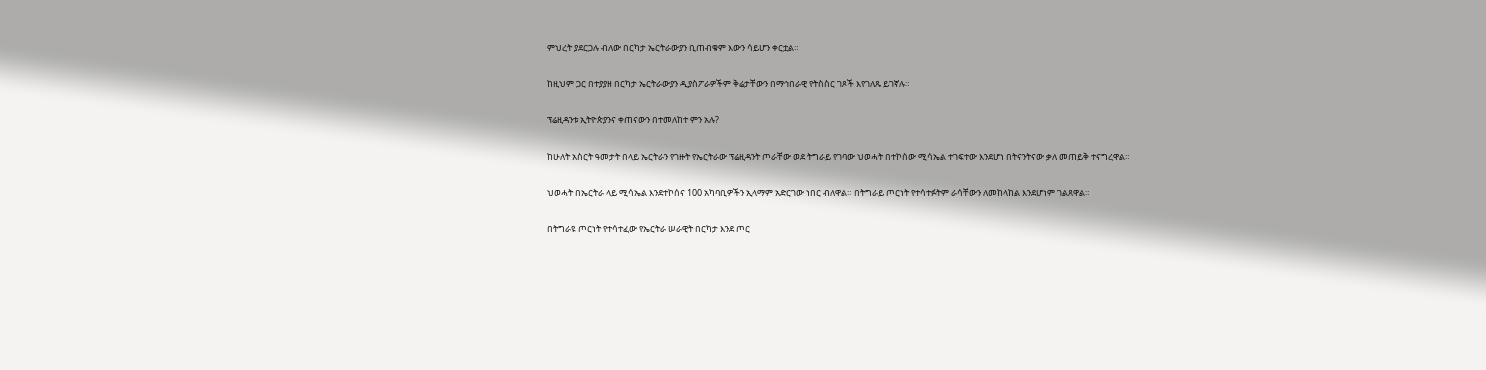ምህረት ያደርጋሉ ብለው በርካታ ኤርትራውያን ቢጠብቁም እውን ሳይሆን ቀርቷል።

ከዚህም ጋር በተያያዘ በርካታ ኤርትራውያን ዲያስፖራዎችም ቅሬታቸውን በማኅበራዊ የትስስር ገጾች እየገለጹ ይገኛሉ።

ፕሬዚዳንቱ ኢትዮጵያንና ቀጠናውን በተመለከተ ምን አሉ?

ከሁለት አስርት ዓመታት በላይ ኤርትራን የገዙት የኤርትራው ፕሬዚዳንት ጦራቸው ወደ ትግራይ የገባው ህወሓት በተኮሰው ሚሳኤል ተገፍተው እንደሆነ በትናንትናው ቃለ መጠይቅ ተናግረዋል።

ህወሓት በኤርትራ ላይ ሚሳኤል እንደተኮሰና 100 አካባቢዎችን ኢላማም አድርገው ነበር ብለዋል። በትግራይ ጦርነት የተሳተፉትም ራሳቸውን ለመከላከል እንደሆነም ገልጸዋል።

በትግራዩ ጦርነት የተሳተፈው የኤርትራ ሠራዊት በርካታ እንደ ጦር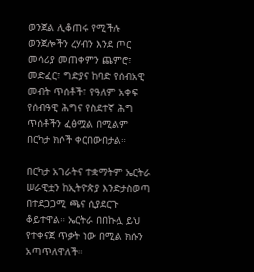ወንጀል ሊቆጠሩ የሚችሉ ወንጀሎችን ረሃብን እንደ ጦር መሳሪያ መጠቀምን ጨምሮ፣ መድፈር፣ ግድያና ከባድ የሰብአዊ መብት ጥሰቶች፣ የዓለም አቀፍ የሰብዓዊ ሕግና የስደተኛ ሕግ ጥሰቶችን ፈፅሟል በሚልም በርካታ ክሶች ቀርበውበታል።

በርካታ አገራትና ተቋማትም ኤርትራ ሠራዊቷን ከኢትዮጵያ እንድታስወጣ በተደጋጋሚ ጫና ሲያደርጉ ቆይተዋል። ኤርትራ በበኩሏ ይህ የተቀናጀ ጥቃት ነው በሚል ክሱን አጣጥለዋለች።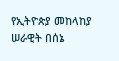የኢትዮጵያ መከላከያ ሠራዊት በሰኔ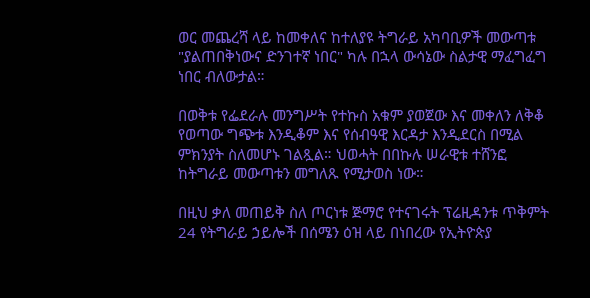ወር መጨረሻ ላይ ከመቀለና ከተለያዩ ትግራይ አካባቢዎች መውጣቱ "ያልጠበቅነውና ድንገተኛ ነበር" ካሉ በኋላ ውሳኔው ስልታዊ ማፈግፈግ ነበር ብለውታል።

በወቅቱ የፌደራሉ መንግሥት የተኩስ አቁም ያወጀው እና መቀለን ለቅቆ የወጣው ግጭቱ እንዲቆም እና የሰብዓዊ እርዳታ እንዲደርስ በሚል ምክንያት ስለመሆኑ ገልጿል። ህወሓት በበኩሉ ሠራዊቱ ተሸንፎ ከትግራይ መውጣቱን መግለጹ የሚታወስ ነው።

በዚህ ቃለ መጠይቅ ስለ ጦርነቱ ጅማሮ የተናገሩት ፕሬዚዳንቱ ጥቅምት 24 የትግራይ ኃይሎች በሰሜን ዕዝ ላይ በነበረው የኢትዮጵያ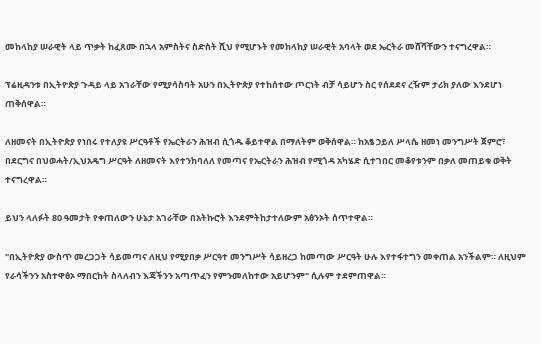መከላከያ ሠራዊት ላይ ጥቃት ከፈጸሙ በኋላ አምስትና ስድስት ሺህ የሚሆኑት የመከላከያ ሠራዊት አባላት ወደ ኤርትራ መሸሻቸውን ተናግረዋል።

ፕሬዚዳንቱ በኢትዮጵያ ጉዳይ ላይ አገራቸው የሚያሳስባት አሁን በኢትዮጵያ የተከሰተው ጦርነት ብቻ ሳይሆን ስር የሰደደና ረዥም ታሪክ ያለው እንደሆነ ጠቅሰዋል።

ለዘመናት በኢትዮጵያ የነበሩ የተለያዩ ሥርዓቶች የኤርትራን ሕዝብ ሲጎዱ ቆይተዋል በማለትም ወቅሰዋል። ከአፄ ኃይለ ሥላሴ ዘመነ መንግሥት ጀምሮ፣ በደርግና በህወሓት/ኢህአዴግ ሥርዓት ለዘመናት እየተንከባለለ የመጣና የኤርትራን ሕዝብ የሚጎዳ አካሄድ ሲተገበር መቆየቱንም በቃለ መጠይቁ ወቅት ተናግረዋል።

ይህን ላለፉት 80 ዓመታት የቀጠለውን ሁኔታ አገራቸው በአትኩሮት እንደምትከታተለውም አፅንኦት ሰጥተዋል።

"በኢትዮጵያ ውስጥ መረጋጋት ሳይመጣና ለዚህ የሚያበቃ ሥርዓተ መንግሥት ሳይዘረጋ ከመጣው ሥርዓት ሁሉ እየተፋተግን መቀጠል አንችልም። ለዚህም የራሳችንን አስተዋፅኦ ማበርከት ስላለብን እጃችንን አጣጥፈን የምንመለከተው አይሆንም" ሲሉም ተደምጠዋል።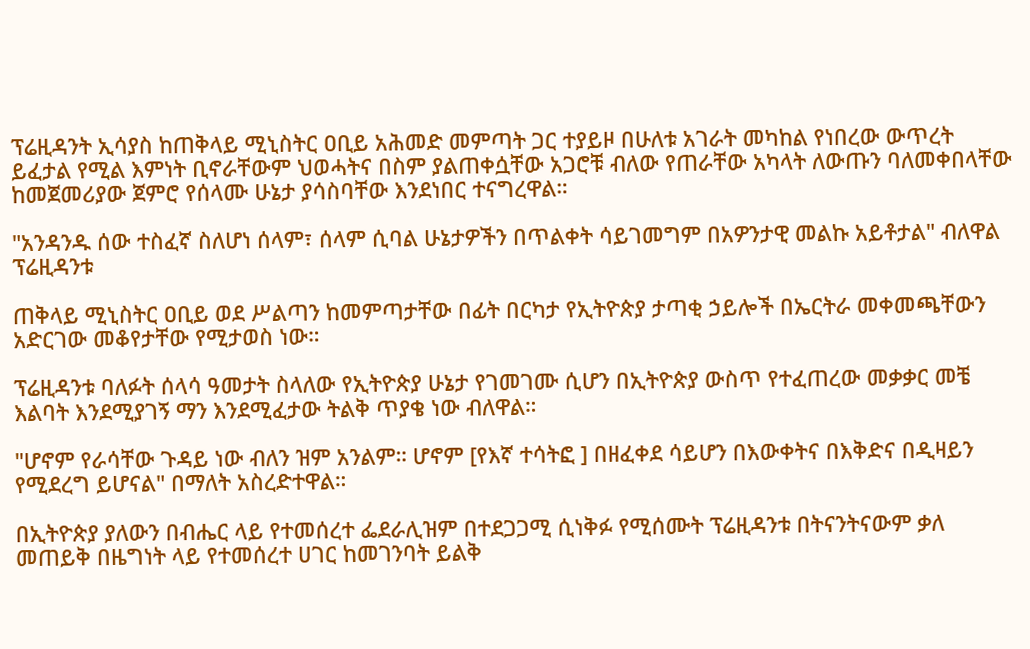ፕሬዚዳንት ኢሳያስ ከጠቅላይ ሚኒስትር ዐቢይ አሕመድ መምጣት ጋር ተያይዞ በሁለቱ አገራት መካከል የነበረው ውጥረት ይፈታል የሚል እምነት ቢኖራቸውም ህወሓትና በስም ያልጠቀሷቸው አጋሮቹ ብለው የጠራቸው አካላት ለውጡን ባለመቀበላቸው ከመጀመሪያው ጀምሮ የሰላሙ ሁኔታ ያሳስባቸው እንደነበር ተናግረዋል።

"አንዳንዱ ሰው ተስፈኛ ስለሆነ ሰላም፣ ሰላም ሲባል ሁኔታዎችን በጥልቀት ሳይገመግም በአዎንታዊ መልኩ አይቶታል" ብለዋል ፕሬዚዳንቱ

ጠቅላይ ሚኒስትር ዐቢይ ወደ ሥልጣን ከመምጣታቸው በፊት በርካታ የኢትዮጵያ ታጣቂ ኃይሎች በኤርትራ መቀመጫቸውን አድርገው መቆየታቸው የሚታወስ ነው።

ፕሬዚዳንቱ ባለፉት ሰላሳ ዓመታት ስላለው የኢትዮጵያ ሁኔታ የገመገሙ ሲሆን በኢትዮጵያ ውስጥ የተፈጠረው መቃቃር መቼ እልባት እንደሚያገኝ ማን እንደሚፈታው ትልቅ ጥያቄ ነው ብለዋል።

"ሆኖም የራሳቸው ጉዳይ ነው ብለን ዝም አንልም። ሆኖም [የእኛ ተሳትፎ ] በዘፈቀደ ሳይሆን በእውቀትና በእቅድና በዲዛይን የሚደረግ ይሆናል" በማለት አስረድተዋል።

በኢትዮጵያ ያለውን በብሔር ላይ የተመሰረተ ፌደራሊዝም በተደጋጋሚ ሲነቅፉ የሚሰሙት ፕሬዚዳንቱ በትናንትናውም ቃለ መጠይቅ በዜግነት ላይ የተመሰረተ ሀገር ከመገንባት ይልቅ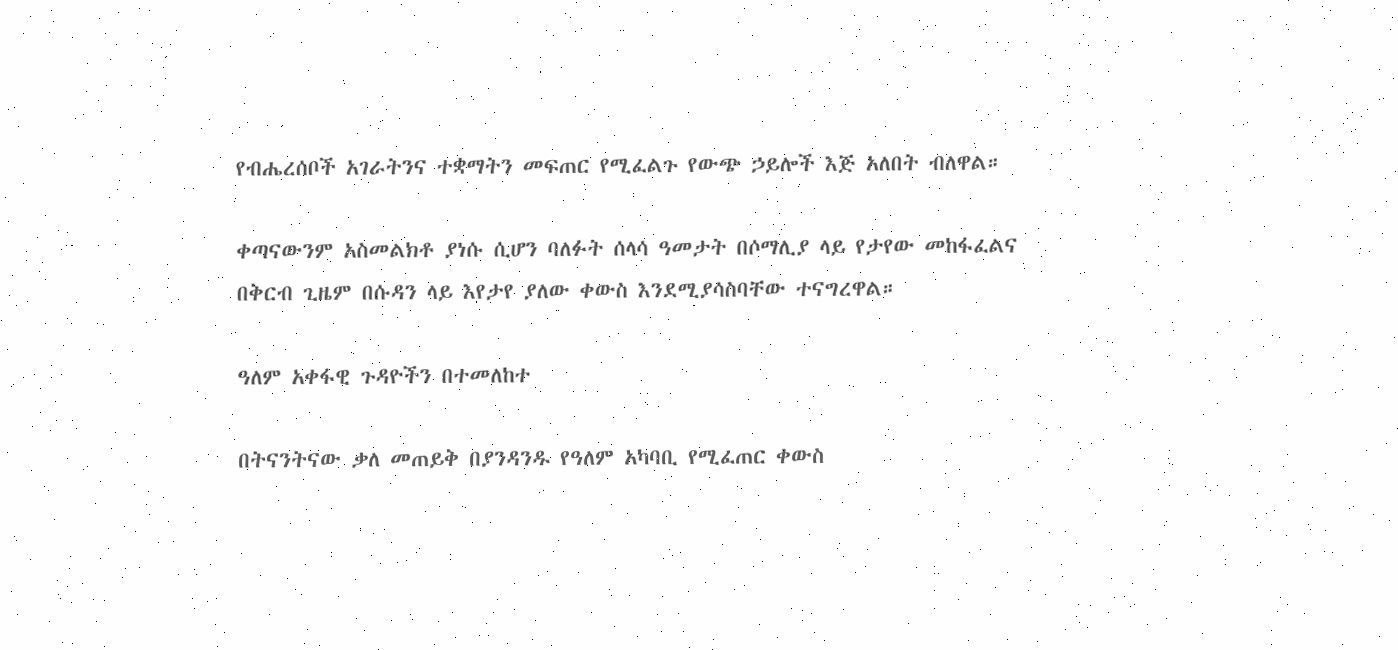የብሔረሰቦች አገራትንና ተቋማትን መፍጠር የሚፈልጉ የውጭ ኃይሎች እጅ አለበት ብለዋል።

ቀጣናውንም አስመልክቶ ያነሱ ሲሆን ባለፉት ሰላሳ ዓመታት በሶማሊያ ላይ የታየው መከፋፈልና በቅርብ ጊዜም በሱዳን ላይ እየታየ ያለው ቀውስ እንደሚያሳስባቸው ተናግረዋል።

ዓለም አቀፋዊ ጉዳዮችን በተመለከተ

በትናንትናው ቃለ መጠይቅ በያንዳንዱ የዓለም አካባቢ የሚፈጠር ቀውስ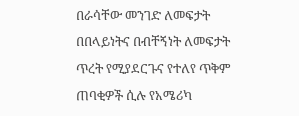በራሳቸው መንገድ ለመፍታት በበላይነትና በብቸኝነት ለመፍታት ጥረት የሚያደርጉና የተለየ ጥቅም ጠባቂዎች ሲሉ የአሜሪካ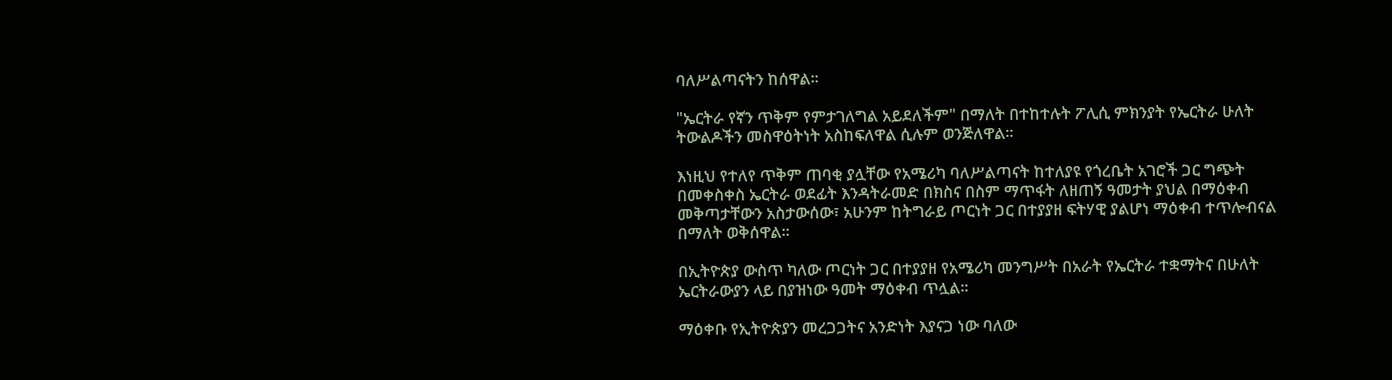ባለሥልጣናትን ከሰዋል።

"ኤርትራ የኛን ጥቅም የምታገለግል አይደለችም" በማለት በተከተሉት ፖሊሲ ምክንያት የኤርትራ ሁለት ትውልዶችን መስዋዕትነት አስከፍለዋል ሲሉም ወንጅለዋል።

እነዚህ የተለየ ጥቅም ጠባቂ ያሏቸው የአሜሪካ ባለሥልጣናት ከተለያዩ የጎረቤት አገሮች ጋር ግጭት በመቀስቀስ ኤርትራ ወደፊት እንዳትራመድ በክስና በስም ማጥፋት ለዘጠኝ ዓመታት ያህል በማዕቀብ መቅጣታቸውን አስታውሰው፣ አሁንም ከትግራይ ጦርነት ጋር በተያያዘ ፍትሃዊ ያልሆነ ማዕቀብ ተጥሎብናል በማለት ወቅሰዋል።

በኢትዮጵያ ውስጥ ካለው ጦርነት ጋር በተያያዘ የአሜሪካ መንግሥት በአራት የኤርትራ ተቋማትና በሁለት ኤርትራውያን ላይ በያዝነው ዓመት ማዕቀብ ጥሏል።

ማዕቀቡ የኢትዮጵያን መረጋጋትና አንድነት እያናጋ ነው ባለው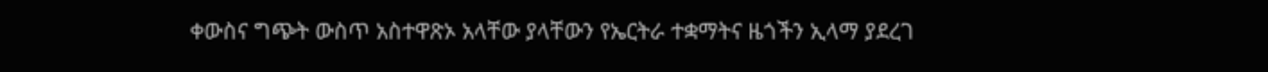ቀውስና ግጭት ውስጥ አስተዋጽኦ አላቸው ያላቸውን የኤርትራ ተቋማትና ዜጎችን ኢላማ ያደረገ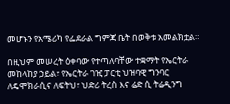መሆኑን የአሜሪካ የፌደራል ግምጃ ቤት በወቅቱ አመልክቷል።

በዚህም መሠረት ዕቀባው የተጣለባቸው ተቋማት የኤርትራ መከላከያ ኃይል፣ የኤርትራ ገዢ ፓርቲ ህዝባዊ ግንባር ለዴሞክራሲና ለፍትህ፣ ህድሪ ትረስ እና ሬድ ሲ ትሬዲንግ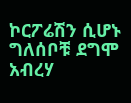ኮርፖሬሽን ሲሆኑ ግለሰቦቹ ደግሞ አብረሃ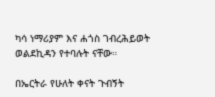ካሳ ነማሪያም እና ሐጎስ ገብረሕይወት ወልደኪዳን የተባሉት ናቸው።

በኤርትራ የሁለት ቀናት ጉብኝት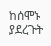ከሰሞኑ ያደረጉት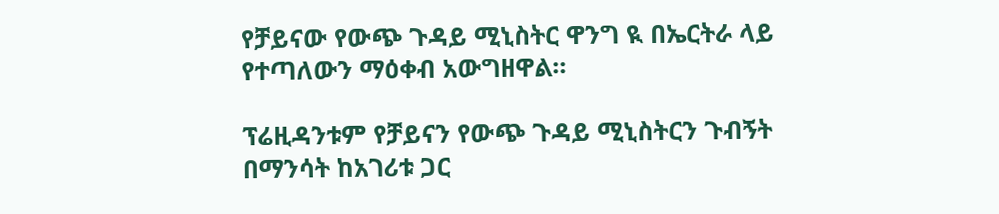የቻይናው የውጭ ጉዳይ ሚኒስትር ዋንግ ዪ በኤርትራ ላይ የተጣለውን ማዕቀብ አውግዘዋል።

ፕሬዚዳንቱም የቻይናን የውጭ ጉዳይ ሚኒስትርን ጉብኝት በማንሳት ከአገሪቱ ጋር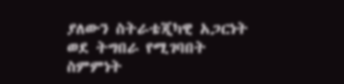ያለውን ስትራቴጂካዊ አጋርነት ወደ ትግበራ የሚገባበት ስምምነት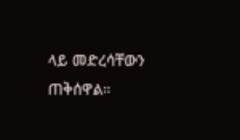ላይ መድረሳቸውን ጠቅሰዋል።